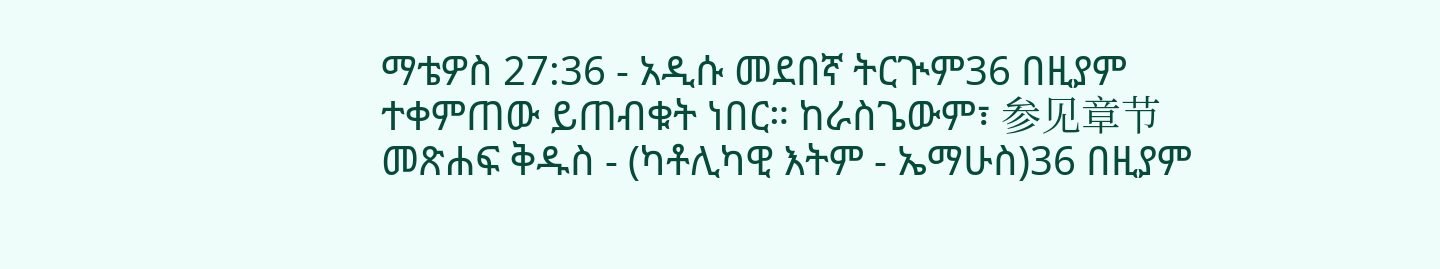ማቴዎስ 27:36 - አዲሱ መደበኛ ትርጒም36 በዚያም ተቀምጠው ይጠብቁት ነበር። ከራስጌውም፣ 参见章节መጽሐፍ ቅዱስ - (ካቶሊካዊ እትም - ኤማሁስ)36 በዚያም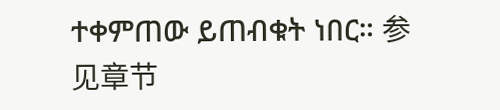ተቀምጠው ይጠብቁት ነበር። 参见章节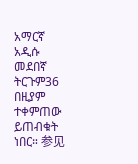አማርኛ አዲሱ መደበኛ ትርጉም36 በዚያም ተቀምጠው ይጠብቁት ነበር። 参见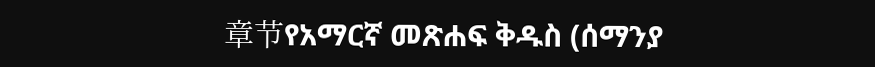章节የአማርኛ መጽሐፍ ቅዱስ (ሰማንያ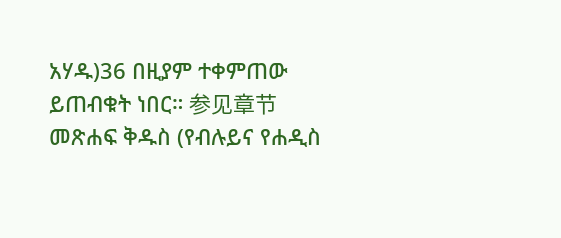አሃዱ)36 በዚያም ተቀምጠው ይጠብቁት ነበር። 参见章节መጽሐፍ ቅዱስ (የብሉይና የሐዲስ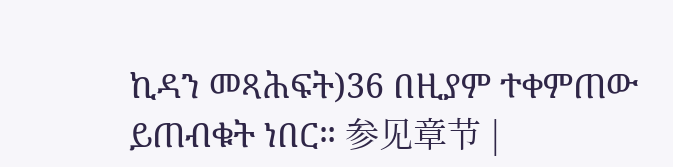ኪዳን መጻሕፍት)36 በዚያም ተቀምጠው ይጠብቁት ነበር። 参见章节 |